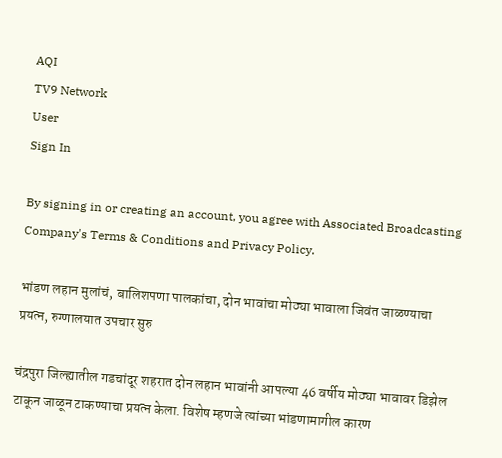AQI
TV9 Network
User
Sign In

By signing in or creating an account, you agree with Associated Broadcasting Company's Terms & Conditions and Privacy Policy.

भांडण लहान मुलांचं, बालिशपणा पालकांचा, दोन भावांचा मोठ्या भावाला जिवंत जाळण्याचा प्रयत्न, रुग्णालयात उपचार सुरु

चंद्रपुरा जिल्ह्यातील गडचांदूर शहरात दोन लहान भावांनी आपल्या 46 वर्षीय मोठ्या भावावर डिझेल टाकून जाळून टाकण्याचा प्रयत्न केला. विशेष म्हणजे त्यांच्या भांडणामागील कारण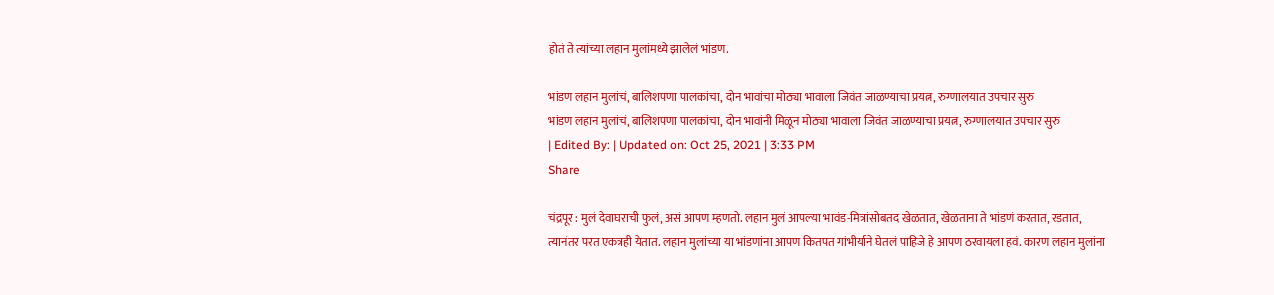होतं ते त्यांच्या लहान मुलांमध्ये झालेलं भांडण.

भांडण लहान मुलांचं, बालिशपणा पालकांचा, दोन भावांचा मोठ्या भावाला जिवंत जाळण्याचा प्रयत्न, रुग्णालयात उपचार सुरु
भांडण लहान मुलांचं, बालिशपणा पालकांचा, दोन भावांनी मिळून मोठ्या भावाला जिवंत जाळण्याचा प्रयत्न, रुग्णालयात उपचार सुरु
| Edited By: | Updated on: Oct 25, 2021 | 3:33 PM
Share

चंद्रपूर : मुलं देवाघराची फुलं, असं आपण म्हणतो. लहान मुलं आपल्या भावंड-मित्रांसोबतद खेळतात, खेळताना ते भांडणं करतात, रडतात, त्यानंतर परत एकत्रही येतात. लहान मुलांच्या या भांडणांना आपण कितपत गांभीर्याने घेतलं पाहिजे हे आपण ठरवायला हवं. कारण लहान मुलांना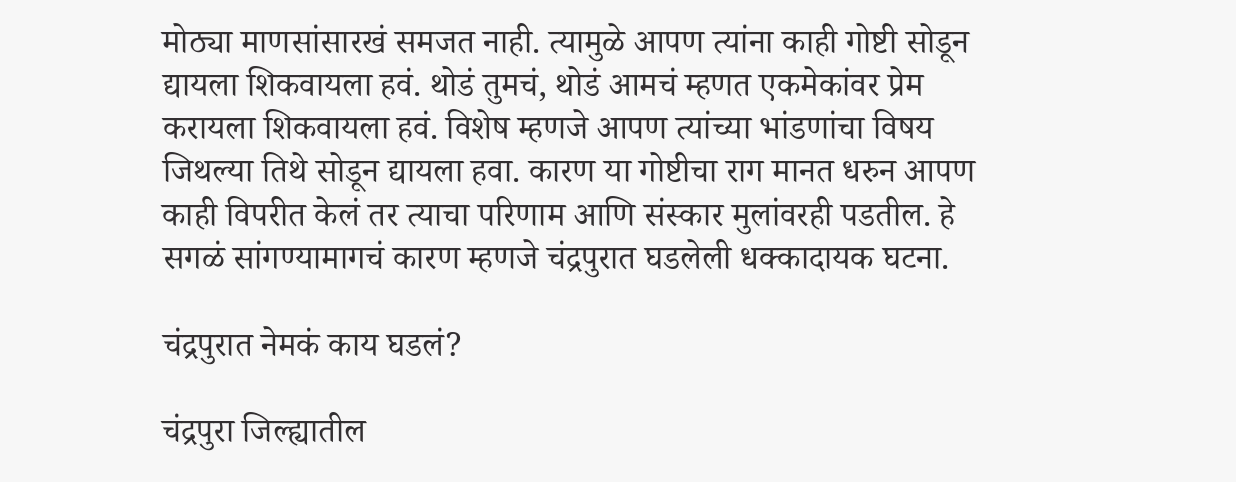मोठ्या माणसांसारखं समजत नाही. त्यामुळे आपण त्यांना काही गोष्टी सोडून द्यायला शिकवायला हवं. थोडं तुमचं, थोडं आमचं म्हणत एकमेकांवर प्रेम करायला शिकवायला हवं. विशेष म्हणजे आपण त्यांच्या भांडणांचा विषय जिथल्या तिथे सोडून द्यायला हवा. कारण या गोष्टीचा राग मानत धरुन आपण काही विपरीत केलं तर त्याचा परिणाम आणि संस्कार मुलांवरही पडतील. हे सगळं सांगण्यामागचं कारण म्हणजे चंद्रपुरात घडलेली धक्कादायक घटना.

चंद्रपुरात नेमकं काय घडलं?

चंद्रपुरा जिल्ह्यातील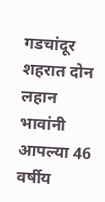गडचांदूर शहरात दोन लहान भावांनी आपल्या 46 वर्षीय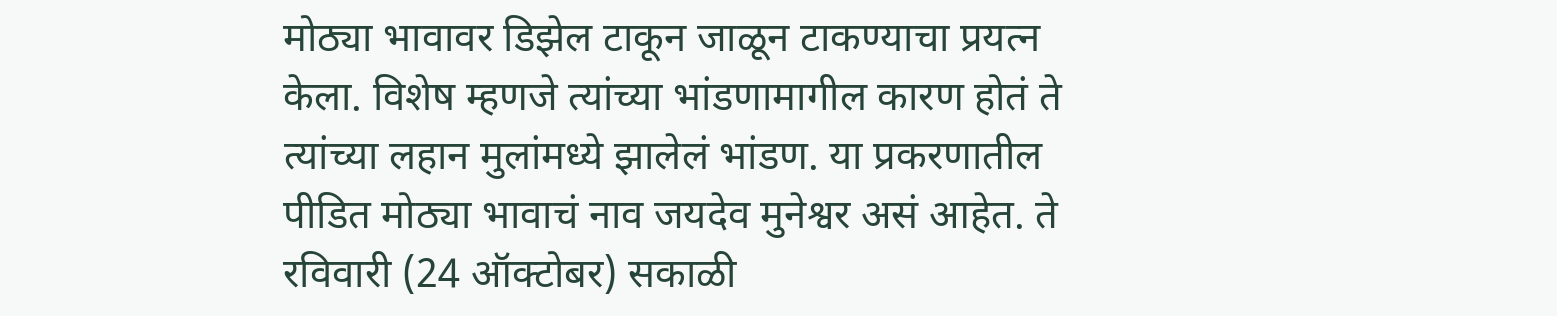मोठ्या भावावर डिझेल टाकून जाळून टाकण्याचा प्रयत्न केला. विशेष म्हणजे त्यांच्या भांडणामागील कारण होतं ते त्यांच्या लहान मुलांमध्ये झालेलं भांडण. या प्रकरणातील पीडित मोठ्या भावाचं नाव जयदेव मुनेश्वर असं आहेत. ते रविवारी (24 ऑक्टोबर) सकाळी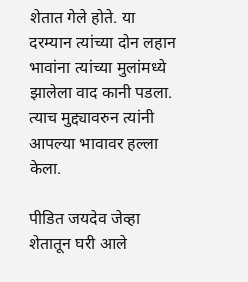शेतात गेले होते. या दरम्यान त्यांच्या दोन लहान भावांना त्यांच्या मुलांमध्ये झालेला वाद कानी पडला. त्याच मुद्द्यावरुन त्यांनी आपल्या भावावर हल्ला केला.

पीडित जयदेव जेव्हा शेतातून घरी आले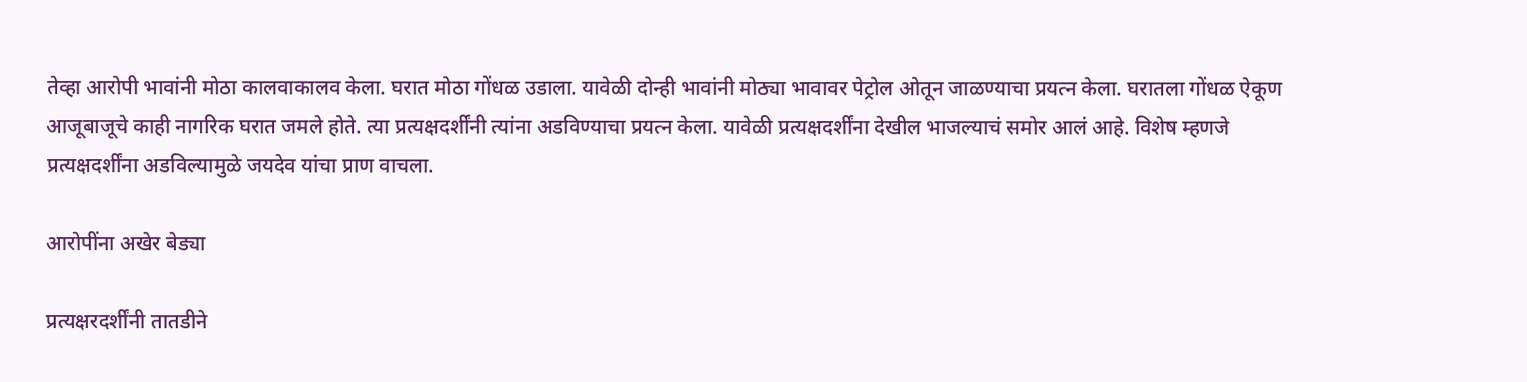तेव्हा आरोपी भावांनी मोठा कालवाकालव केला. घरात मोठा गोंधळ उडाला. यावेळी दोन्ही भावांनी मोठ्या भावावर पेट्रोल ओतून जाळण्याचा प्रयत्न केला. घरातला गोंधळ ऐकूण आजूबाजूचे काही नागरिक घरात जमले होते. त्या प्रत्यक्षदर्शींनी त्यांना अडविण्याचा प्रयत्न केला. यावेळी प्रत्यक्षदर्शींना देखील भाजल्याचं समोर आलं आहे. विशेष म्हणजे प्रत्यक्षदर्शींना अडविल्यामुळे जयदेव यांचा प्राण वाचला.

आरोपींना अखेर बेड्या

प्रत्यक्षरदर्शींनी तातडीने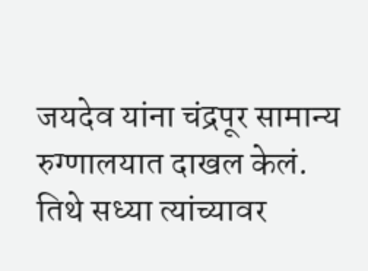जयदेव यांना चंद्रपूर सामान्य रुग्णालयात दाखल केलं. तिथे सध्या त्यांच्यावर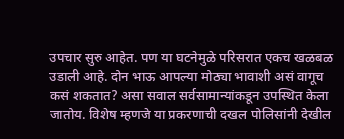उपचार सुरु आहेत. पण या घटनेमुळे परिसरात एकच खळबळ उडाली आहे. दोन भाऊ आपल्या मोठ्या भावाशी असं वागूच कसं शकतात? असा सवाल सर्वसामान्यांकडून उपस्थित केला जातोय. विशेष म्हणजे या प्रकरणाची दखल पोलिसांनी देखील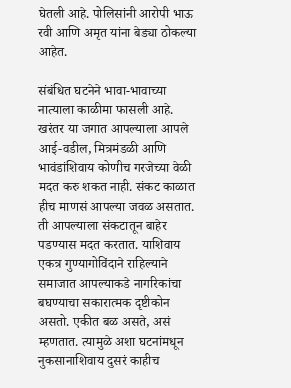घेतली आहे. पोलिसांनी आरोपी भाऊ रवी आणि अमृत यांना बेड्या ठोकल्या आहेत.

संबंधित घटनेने भावा-भावाच्या नात्याला काळीमा फासली आहे. खरंतर या जगात आपल्याला आपले आई-वडील, मित्रमंडळी आणि भावंडांशिवाय कोणीच गरजेच्या वेळी मदत करु शकत नाही. संकट काळात हीच माणसं आपल्या जवळ असतात. ती आपल्याला संकटातून बाहेर पडण्यास मदत करतात. याशिवाय एकत्र गुण्यागोविंदाने राहिल्याने समाजात आपल्याकडे नागरिकांचा बघण्याचा सकारात्मक दृष्टीकोन असतो. एकीत बळ असते, असं म्हणतात. त्यामुळे अशा घटनांमधून नुकसानाशिवाय दुसरं काहीच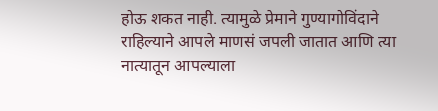होऊ शकत नाही. त्यामुळे प्रेमाने गुण्यागोविंदाने राहिल्याने आपले माणसं जपली जातात आणि त्या नात्यातून आपल्याला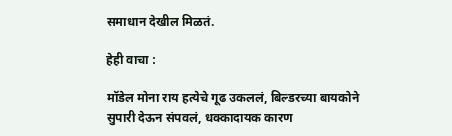समाधान देखील मिळतं.

हेही वाचा :

मॉडेल मोना राय हत्येचे गूढ उकललं, बिल्डरच्या बायकोने सुपारी देऊन संपवलं, धक्कादायक कारण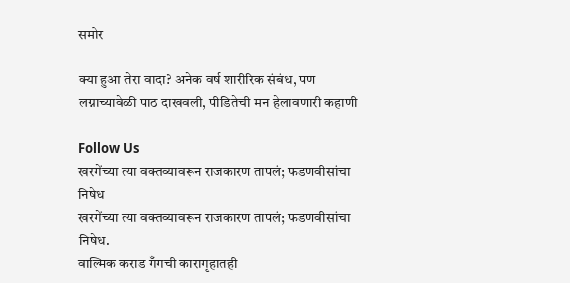समोर

क्या हुआ तेरा वादा? अनेक वर्ष शारीरिक संबंध, पण लग्नाच्यावेळी पाठ दाखवली, पीडितेची मन हेलावणारी कहाणी

Follow Us
खरगेंच्या त्या वक्तव्यावरून राजकारण तापलं; फडणवीसांचा निषेध
खरगेंच्या त्या वक्तव्यावरून राजकारण तापलं; फडणवीसांचा निषेध.
वाल्मिक कराड गँगची कारागृहातही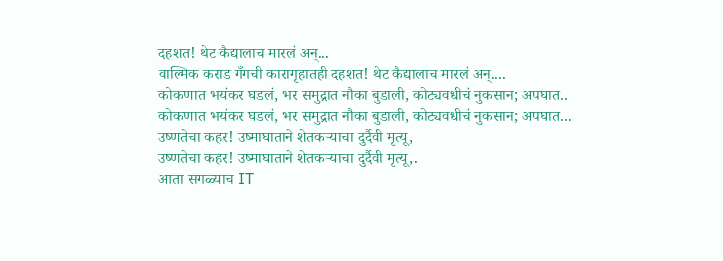दहशत! थेट कैद्यालाच मारलं अन्...
वाल्मिक कराड गँगची कारागृहातही दहशत! थेट कैद्यालाच मारलं अन्....
कोकणात भयंकर घडलं, भर समुद्रात नौका बुडाली, कोट्यवधीचं नुकसान; अपघात..
कोकणात भयंकर घडलं, भर समुद्रात नौका बुडाली, कोट्यवधीचं नुकसान; अपघात...
उष्णतेचा कहर! उष्माघाताने शेतकऱ्याचा दुर्दैवी मृत्यू,
उष्णतेचा कहर! उष्माघाताने शेतकऱ्याचा दुर्दैवी मृत्यू,.
आता सगळ्याच IT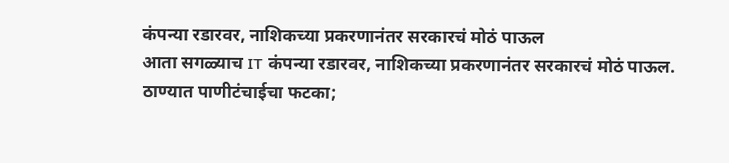कंपन्या रडारवर, नाशिकच्या प्रकरणानंतर सरकारचं मोठं पाऊल
आता सगळ्याच IT कंपन्या रडारवर, नाशिकच्या प्रकरणानंतर सरकारचं मोठं पाऊल.
ठाण्यात पाणीटंचाईचा फटका;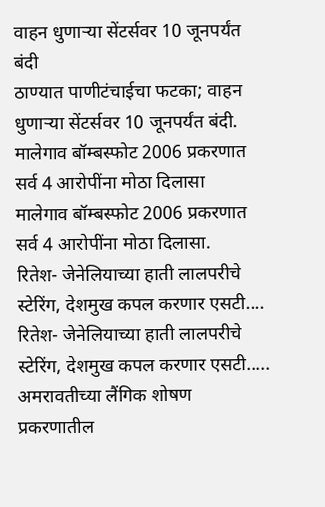वाहन धुणाऱ्या सेंटर्सवर 10 जूनपर्यंत बंदी
ठाण्यात पाणीटंचाईचा फटका; वाहन धुणाऱ्या सेंटर्सवर 10 जूनपर्यंत बंदी.
मालेगाव बॉम्बस्फोट 2006 प्रकरणात सर्व 4 आरोपींना मोठा दिलासा
मालेगाव बॉम्बस्फोट 2006 प्रकरणात सर्व 4 आरोपींना मोठा दिलासा.
रितेश- जेनेलियाच्या हाती लालपरीचे स्टेरिंग, देशमुख कपल करणार एसटी....
रितेश- जेनेलियाच्या हाती लालपरीचे स्टेरिंग, देशमुख कपल करणार एसटी.....
अमरावतीच्या लैंगिक शोषण प्रकरणातील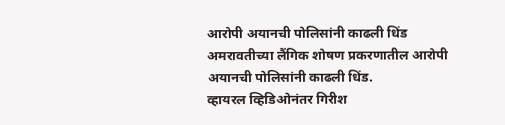आरोपी अयानची पोलिसांनी काढली धिंड
अमरावतीच्या लैंगिक शोषण प्रकरणातील आरोपी अयानची पोलिसांनी काढली धिंड.
व्हायरल व्हिडिओनंतर गिरीश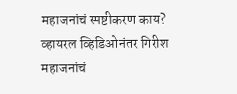महाजनांचं स्पष्टीकरण काय?
व्हायरल व्हिडिओनंतर गिरीश महाजनांचं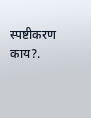स्पष्टीकरण काय?.